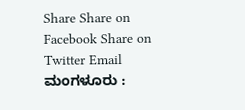Share Share on Facebook Share on Twitter Email ಮಂಗಳೂರು :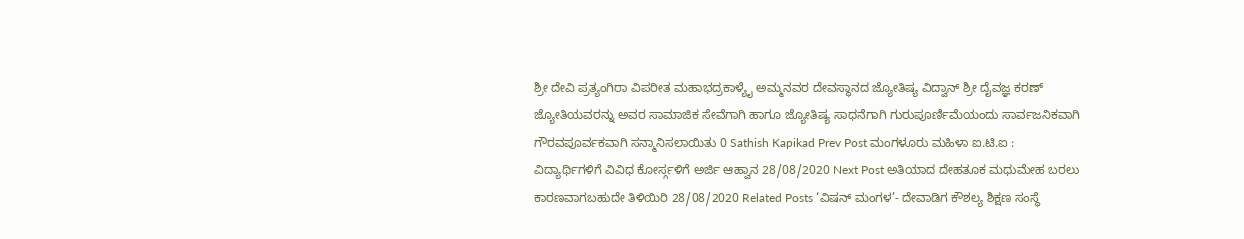ಶ್ರೀ ದೇವಿ ಪ್ರತ್ಯಂಗಿರಾ ವಿಪರೀತ ಮಹಾಭದ್ರಕಾಳ್ಯೈ ಅಮ್ಮನವರ ದೇವಸ್ಥಾನದ ಜ್ಯೋತಿಷ್ಯ ವಿದ್ವಾನ್ ಶ್ರೀ ದೈವಜ್ಞ ಕರಣ್ ಜ್ಯೋತಿಯವರನ್ನು ಅವರ ಸಾಮಾಜಿಕ ಸೇವೆಗಾಗಿ ಹಾಗೂ ಜ್ಯೋತಿಷ್ಯ ಸಾಧನೆಗಾಗಿ ಗುರುಪೂರ್ಣಿಮೆಯಂದು ಸಾರ್ವಜನಿಕವಾಗಿ ಗೌರವಪೂರ್ವಕವಾಗಿ ಸನ್ಮಾನಿಸಲಾಯಿತು 0 Sathish Kapikad Prev Post ಮಂಗಳೂರು ಮಹಿಳಾ ಐ.ಟಿ.ಐ : ವಿದ್ಯಾರ್ಥಿಗಳಿಗೆ ವಿವಿಧ ಕೋರ್ಸ್ಗಳಿಗೆ ಅರ್ಜಿ ಆಹ್ವಾನ 28/08/2020 Next Post ಅತಿಯಾದ ದೇಹತೂಕ ಮಧುಮೇಹ ಬರಲು ಕಾರಣವಾಗಬಹುದೇ ತಿಳಿಯಿರಿ 28/08/2020 Related Posts ‘ವಿಷನ್ ಮಂಗಳ’- ದೇವಾಡಿಗ ಕೌಶಲ್ಯ ಶಿಕ್ಷಣ ಸಂಸ್ಥೆ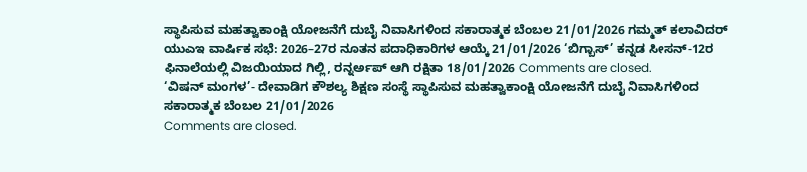ಸ್ಥಾಪಿಸುವ ಮಹತ್ವಾಕಾಂಕ್ಷಿ ಯೋಜನೆಗೆ ದುಬೈ ನಿವಾಸಿಗಳಿಂದ ಸಕಾರಾತ್ಮಕ ಬೆಂಬಲ 21/01/2026 ಗಮ್ಮತ್ ಕಲಾವಿದರ್ ಯುಎಇ ವಾರ್ಷಿಕ ಸಭೆ: 2026–27ರ ನೂತನ ಪದಾಧಿಕಾರಿಗಳ ಆಯ್ಕೆ 21/01/2026 ‘ಬಿಗ್ಬಾಸ್’ ಕನ್ನಡ ಸೀಸನ್-12ರ ಫಿನಾಲೆಯಲ್ಲಿ ವಿಜಯಿಯಾದ ಗಿಲ್ಲಿ, ರನ್ನರ್ಅಪ್ ಆಗಿ ರಕ್ಷಿತಾ 18/01/2026 Comments are closed.
‘ವಿಷನ್ ಮಂಗಳ’- ದೇವಾಡಿಗ ಕೌಶಲ್ಯ ಶಿಕ್ಷಣ ಸಂಸ್ಥೆ ಸ್ಥಾಪಿಸುವ ಮಹತ್ವಾಕಾಂಕ್ಷಿ ಯೋಜನೆಗೆ ದುಬೈ ನಿವಾಸಿಗಳಿಂದ ಸಕಾರಾತ್ಮಕ ಬೆಂಬಲ 21/01/2026
Comments are closed.